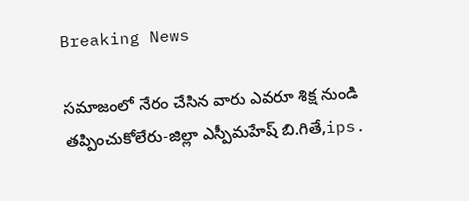Breaking News

సమాజంలో నేరం చేసిన వారు ఎవరూ శిక్ష నుండి తప్పించుకోలేరు-జిల్లా ఎస్పీమహేష్ బి.గితే,ips.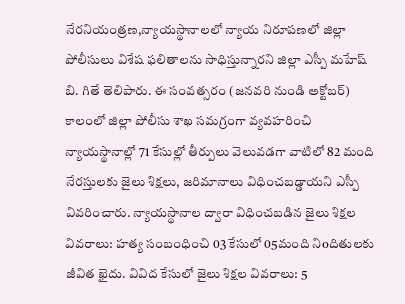నేరనియంత్రణ,న్యాయస్థానాలలో న్యాయ నిరూపణలో జిల్లా పోలీసులు విశేష ఫలితాలను సాధిస్తున్నారని జిల్లా ఎస్పీ మహేష్ బి. గితే తెలిపారు. ఈ సంవత్సరం (జనవరి నుండి అక్టోబర్) కాలంలో జిల్లా పోలీసు శాఖ సమగ్రంగా వ్యవహరించి న్యాయస్థానాల్లో 71 కేసుల్లో తీర్పులు వెలువడగా వాటిలో 82 మంది నేరస్తులకు జైలు శిక్షలు, జరిమానాలు విధించబడ్డాయని ఎస్పీ వివరించారు. న్యాయస్థానాల ద్వారా విధించబడిన జైలు శిక్షల వివరాలు: హత్య సంబంధించి 03 కేసులో 05మంది నిoదితులకు జీవిత ఖైదు. వివిద కేసులో జైలు శిక్షల వివరాలు: 5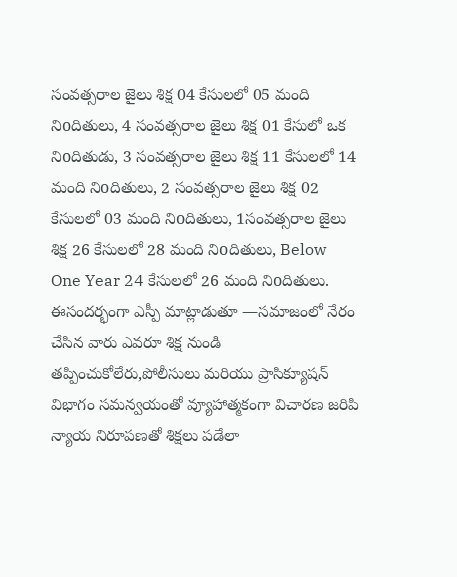సంవత్సరాల జైలు శిక్ష 04 కేసులలో 05 మంది నిoదితులు, 4 సంవత్సరాల జైలు శిక్ష 01 కేసులో ఒక నిoదితుడు, 3 సంవత్సరాల జైలు శిక్ష 11 కేసులలో 14 మంది నిoదితులు, 2 సంవత్సరాల జైలు శిక్ష 02 కేసులలో 03 మంది నిoదితులు, 1సంవత్సరాల జైలు శిక్ష 26 కేసులలో 28 మంది నిoదితులు, Below One Year 24 కేసులలో 26 మంది నిoదితులు. ఈసందర్భంగా ఎస్పీ మాట్లాడుతూ —సమాజంలో నేరం చేసిన వారు ఎవరూ శిక్ష నుండి తప్పించుకోలేరు,పోలీసులు మరియు ప్రాసిక్యూషన్ విభాగం సమన్వయంతో వ్యూహాత్మకంగా విచారణ జరిపి న్యాయ నిరూపణతో శిక్షలు పడేలా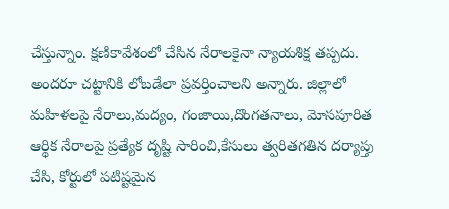చేస్తున్నాం. క్షణికావేశంలో చేసిన నేరాలకైనా న్యాయశిక్ష తప్పదు. అందరూ చట్టానికి లోబడేలా ప్రవర్తించాలని అన్నారు. జిల్లాలో మహిళలపై నేరాలు,మద్యం, గంజాయి,దొంగతనాలు, మోసపూరిత ఆర్థిక నేరాలపై ప్రత్యేక దృష్టి సారించి,కేసులు త్వరితగతిన దర్యాప్తు చేసి, కోర్టులో పటిష్టమైన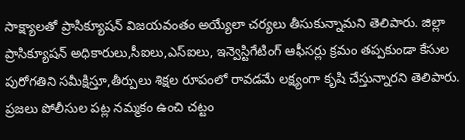సాక్ష్యాలతో ప్రాసిక్యూషన్ విజయవంతం అయ్యేలా చర్యలు తీసుకున్నామని తెలిపారు. జిల్లా ప్రాసిక్యూషన్ అధికారులు,సీఐలు,ఎస్ఐలు, ఇన్వెస్టిగేటింగ్ ఆఫీసర్లు క్రమం తప్పకుండా కేసుల పురోగతిని సమీక్షిస్తూ,తీర్పులు శిక్షల రూపంలో రావడమే లక్ష్యంగా కృషి చేస్తున్నారని తెలిపారు. ప్రజలు పోలీసుల పట్ల నమ్మకం ఉంచి చట్టం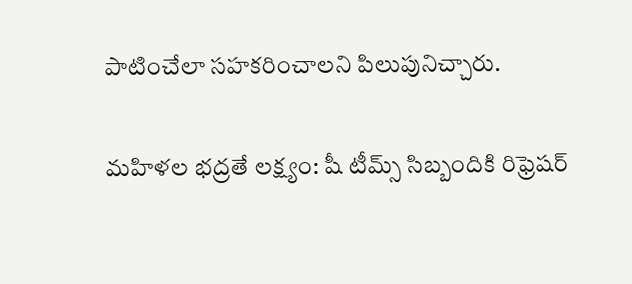పాటించేలా సహకరించాలని పిలుపునిచ్చారు.

మహిళల భద్రతే లక్ష్యం: షీ టీమ్స్ సిబ్బందికి రిఫ్రెషర్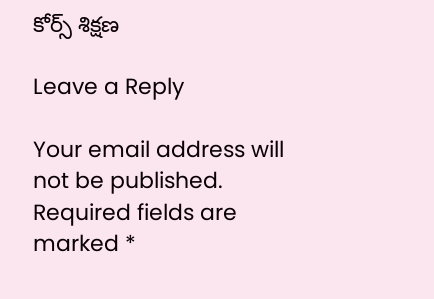కోర్స్ శిక్షణ

Leave a Reply

Your email address will not be published. Required fields are marked *